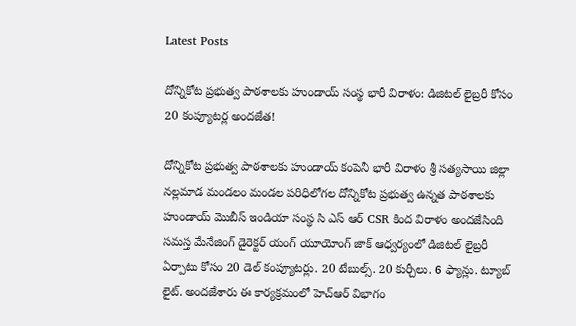Latest Posts

దోన్నికోట ప్రభుత్వ పాఠశాలకు హుండాయ్ సంస్థ భారీ విరాళం: డిజిటల్ లైబ్రరీ కోసం 20 కంప్యూటర్ల అందజేత!

దోన్నికోట ప్రభుత్వ పాఠశాలకు హుండాయ్ కంపెనీ భారీ విరాళం శ్రీ సత్యసాయి జిల్లా నల్లమాడ మండలం మండల పరిధిలోగల దోన్నికోట ప్రభుత్వ ఉన్నత పాఠశాలకు హుండాయ్ మొబీస్ ఇండియా సంస్థ సి ఎస్ ఆర్ CSR కింద విరాళం అందజేసింది సమస్త మేనేజింగ్ డైరెక్టర్ యంగ్ యూయోంగ్ జాక్ ఆధ్వర్యంలో డిజిటల్ లైబ్రరీ ఏర్పాటు కోసం 20 డెల్ కంప్యూటర్లు. 20 టేబుల్స్. 20 కుర్చీలు. 6 ఫ్యాన్లు. ట్యూబ్ లైట్. అందజేశారు ఈ కార్యక్రమంలో హెచ్ఆర్ విభాగం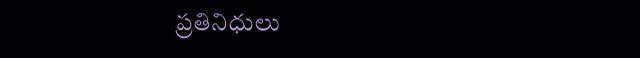ప్రతినిధులు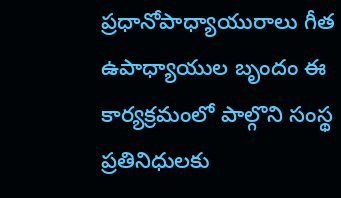ప్రధానోపాధ్యాయురాలు గీత ఉపాధ్యాయుల బృందం ఈ కార్యక్రమంలో పాల్గొని సంస్థ ప్రతినిధులకు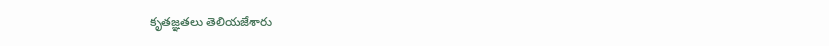కృతజ్ఞతలు తెలియజేశారు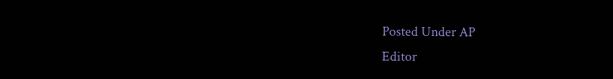Posted Under AP
Editor